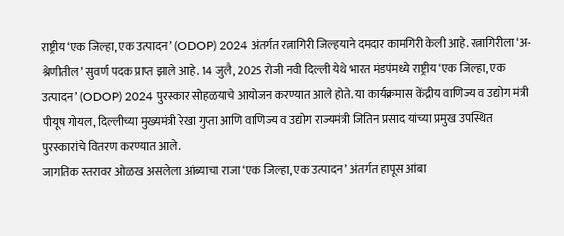राष्ट्रीय ‘एक जिल्हा, एक उत्पादन’ (ODOP) 2024 अंतर्गत रत्नागिरी जिल्हयाने दमदार कामगिरी केली आहे. रत्नागिरीला ‘अ-श्रेणीतील’ सुवर्ण पदक प्राप्त झाले आहे. 14 जुलै, 2025 रोजी नवी दिल्ली येथे भारत मंडपंमध्ये राष्ट्रीय ‘एक जिल्हा, एक उत्पादन’ (ODOP) 2024 पुरस्कार सोहळयाचे आयोजन करण्यात आले होते. या कार्यक्रमास केंद्रीय वाणिज्य व उद्योग मंत्री पीयूष गोयल, दिल्लीच्या मुख्यमंत्री रेखा गुप्ता आणि वाणिज्य व उद्योग राज्यमंत्री जितिन प्रसाद यांच्या प्रमुख उपस्थित पुरस्कारांचे वितरण करण्यात आले.
जागतिक स्तरावर ओळख असलेला आंब्याचा राजा ‘एक जिल्हा, एक उत्पादन’ अंतर्गत हापूस आंबा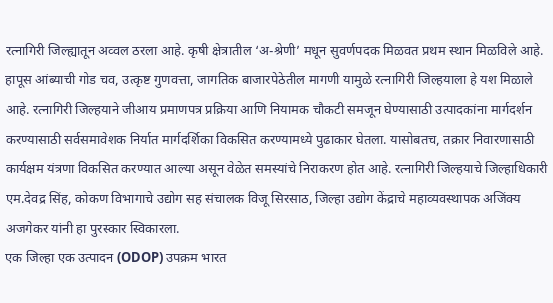रत्नागिरी जिल्ह्यातून अव्वल ठरला आहे. कृषी क्षेत्रातील ‘अ-श्रेणी’ मधून सुवर्णपदक मिळवत प्रथम स्थान मिळविले आहे. हापूस आंब्याची गोड चव, उत्कृष्ट गुणवत्ता, जागतिक बाजारपेठेतील मागणी यामुळे रत्नागिरी जिल्हयाला हे यश मिळाले आहे. रत्नागिरी जिल्हयाने जीआय प्रमाणपत्र प्रक्रिया आणि नियामक चौकटी समजून घेण्यासाठी उत्पादकांना मार्गदर्शन करण्यासाठी सर्वसमावेशक निर्यात मार्गदर्शिका विकसित करण्यामध्ये पुढाकार घेतला. यासोबतच, तक्रार निवारणासाठी कार्यक्षम यंत्रणा विकसित करण्यात आल्या असून वेळेत समस्यांचे निराकरण होत आहे. रत्नागिरी जिल्हयाचे जिल्हाधिकारी एम.देवद्र सिंह, कोकण विभागाचे उद्योग सह संचालक विजू सिरसाठ, जिल्हा उद्योग केंद्राचे महाव्यवस्थापक अजिंक्य अजगेकर यांनी हा पुरस्कार स्विकारला.
एक जिल्हा एक उत्पादन (ODOP) उपक्रम भारत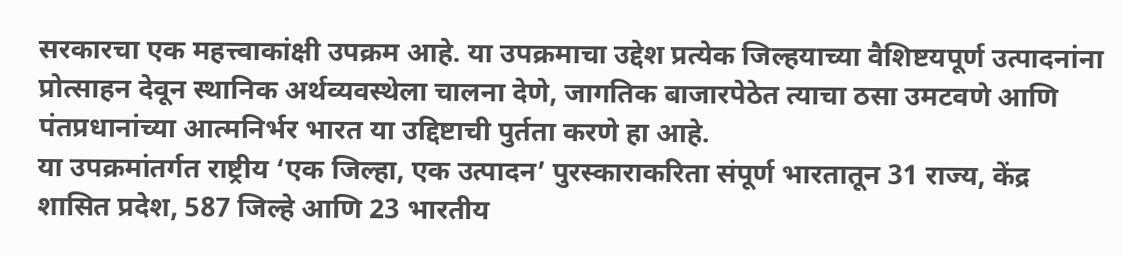सरकारचा एक महत्त्वाकांक्षी उपक्रम आहे. या उपक्रमाचा उद्देश प्रत्येक जिल्हयाच्या वैशिष्टयपूर्ण उत्पादनांना प्रोत्साहन देवून स्थानिक अर्थव्यवस्थेला चालना देणे, जागतिक बाजारपेठेत त्याचा ठसा उमटवणे आणि पंतप्रधानांच्या आत्मनिर्भर भारत या उद्दिष्टाची पुर्तता करणे हा आहे.
या उपक्रमांतर्गत राष्ट्रीय ‘एक जिल्हा, एक उत्पादन’ पुरस्काराकरिता संपूर्ण भारतातून 31 राज्य, केंद्र शासित प्रदेश, 587 जिल्हे आणि 23 भारतीय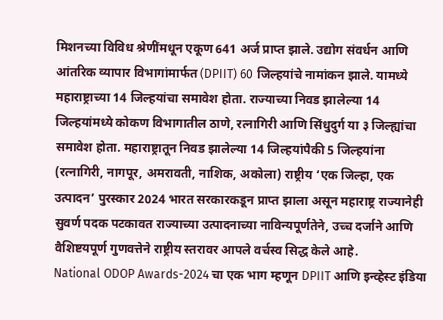मिशनच्या विविध श्रेणींमधून एकूण 641 अर्ज प्राप्त झाले. उद्योग संवर्धन आणि आंतरिक व्यापार विभागांमार्फत (DPIIT) 60 जिल्हयांचे नामांकन झाले. यामध्ये महाराष्ट्राच्या 14 जिल्हयांचा समावेश होता. राज्याच्या निवड झालेल्या 14 जिल्हयांमध्ये कोकण विभागातील ठाणे, रत्नागिरी आणि सिंधुदुर्ग या ३ जिल्ह्यांचा समावेश होता. महाराष्ट्रातून निवड झालेल्या 14 जिल्हयांपैकी 5 जिल्हयांना (रत्नागिरी, नागपूर, अमरावती, नाशिक, अकोला) राष्ट्रीय ‘एक जिल्हा, एक उत्पादन’ पुरस्कार 2024 भारत सरकारकडून प्राप्त झाला असून महाराष्ट्र राज्यानेही सुवर्ण पदक पटकावत राज्याच्या उत्पादनाच्या नाविन्यपूर्णतेने, उच्च दर्जाने आणि वैशिष्टयपूर्ण गुणवत्तेने राष्ट्रीय स्तरावर आपले वर्चस्व सिद्ध केले आहे.
National ODOP Awards-2024 चा एक भाग म्हणून DPIIT आणि इन्व्हेस्ट इंडिया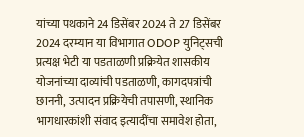यांच्या पथकाने 24 डिसेंबर 2024 ते 27 डिसेंबर 2024 दरम्यान या विभागात ODOP युनिट्सची प्रत्यक्ष भेटी या पडताळणी प्रक्रियेत शासकीय योजनांच्या दाव्यांची पडताळणी, कागदपत्रांची छाननी, उत्पादन प्रक्रियेची तपासणी, स्थानिक भागधारकांशी संवाद इत्यादींचा समावेश होता,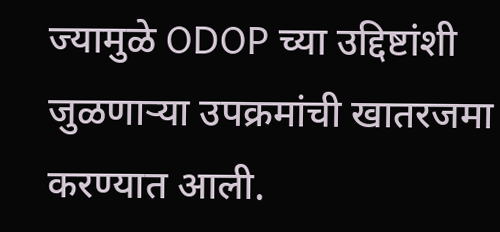ज्यामुळे ODOP च्या उद्दिष्टांशी जुळणाऱ्या उपक्रमांची खातरजमा करण्यात आली.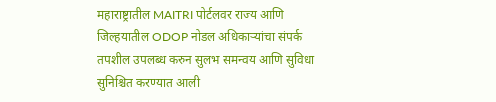महाराष्ट्रातील MAITRI पोर्टलवर राज्य आणि जिल्हयातील ODOP नोडल अधिकाऱ्यांचा संपर्क तपशील उपलब्ध करुन सुलभ समन्वय आणि सुविधा सुनिश्चित करण्यात आली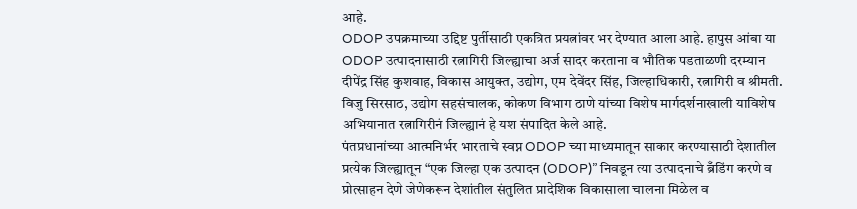आहे.
ODOP उपक्रमाच्या उद्दिष्ट पुर्तीसाठी एकत्रित प्रयत्नांवर भर देण्यात आला आहे. हापुस आंबा या ODOP उत्पादनासाठी रत्नागिरी जिल्ह्याचा अर्ज सादर करताना व भौतिक पडताळणी दरम्यान दीपेंद्र सिंह कुशवाह, विकास आयुक्त, उद्योग, एम देवेंदर सिंह, जिल्हाधिकारी, रत्नागिरी व श्रीमती. विजु सिरसाठ, उद्योग सहसंचालक, कोकण विभाग ठाणे यांच्या विशेष मार्गदर्शनाखाली याविशेष अभियानात रत्नागिरीनं जिल्ह्यानं हे यश संपादित केले आहे.
पंतप्रधानांच्या आत्मनिर्भर भारताचे स्वप्न ODOP च्या माध्यमातून साकार करण्यासाठी देशातील प्रत्येक जिल्ह्यातून “एक जिल्हा एक उत्पादन (ODOP)” निवडून त्या उत्पादनाचे ब्रँडिंग करणे व प्रोत्साहन देणे जेणेकरून देशांतील संतुलित प्रादेशिक विकासाला चालना मिळेल व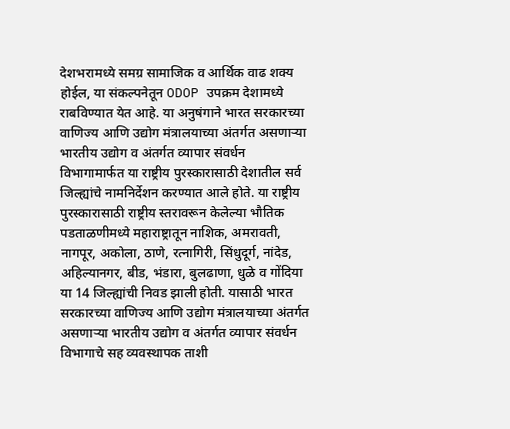देशभरामध्ये समग्र सामाजिक व आर्थिक वाढ शक्य होईल, या संकल्पनेतून ODOP उपक्रम देशामध्ये राबविण्यात येत आहे. या अनुषंगाने भारत सरकारच्या वाणिज्य आणि उद्योग मंत्रालयाच्या अंतर्गत असणाऱ्या भारतीय उद्योग व अंतर्गत व्यापार संवर्धन विभागामार्फत या राष्ट्रीय पुरस्कारासाठी देशातील सर्व जिल्ह्यांचे नामनिर्देशन करण्यात आले होते. या राष्ट्रीय पुरस्कारासाठी राष्ट्रीय स्तरावरून केलेल्या भौतिक पडताळणीमध्ये महाराष्ट्रातून नाशिक, अमरावती, नागपूर, अकोला, ठाणे, रत्नागिरी, सिंधुदूर्ग, नांदेड, अहिल्यानगर, बीड, भंडारा, बुलढाणा, धुळे व गोंदिया या 14 जिल्ह्यांची निवड झाली होती. यासाठी भारत सरकारच्या वाणिज्य आणि उद्योग मंत्रालयाच्या अंतर्गत असणाऱ्या भारतीय उद्योग व अंतर्गत व्यापार संवर्धन विभागाचे सह व्यवस्थापक ताशी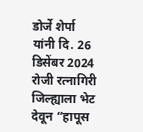डोर्जे शेर्पा यांनी दि. 26 डिसेंबर 2024 रोजी रत्नागिरी जिल्ह्याला भेट देवून “हापूस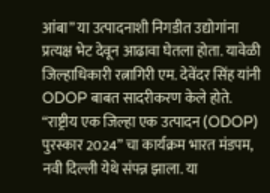आंबा” या उत्पादनाशी निगडीत उद्योगांना प्रत्यक्ष भेट देवून आढावा घेतला होता. यावेळी जिल्हाधिकारी रत्नागिरी एम. देवेंदर सिंह यांनी ODOP बाबत सादरीकरण केले होते.
“राष्ट्रीय एक जिल्हा एक उत्पादन (ODOP) पुरस्कार 2024” चा कार्यक्रम भारत मंडपम, नवी दिल्ली येथे संपन्न झाला. या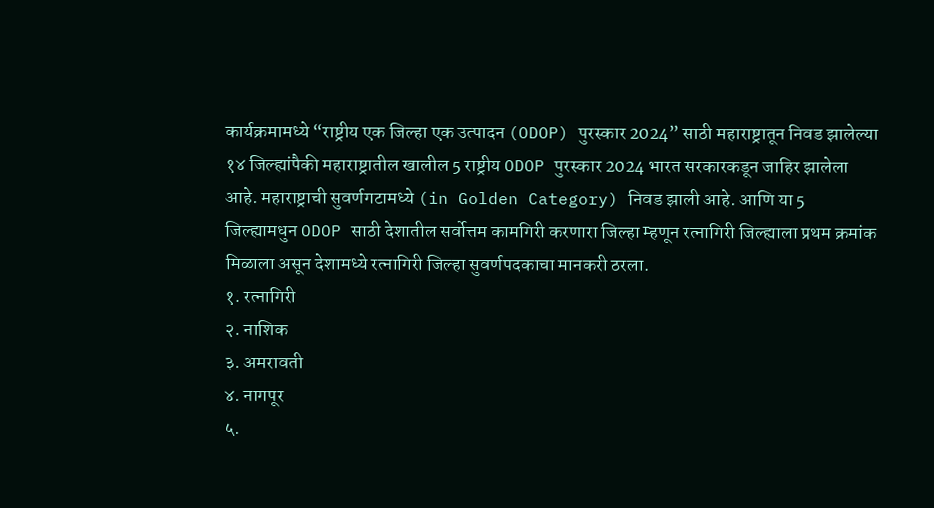कार्यक्रमामध्ये “राष्ट्रीय एक जिल्हा एक उत्पादन (ODOP) पुरस्कार 2024” साठी महाराष्ट्रातून निवड झालेल्या १४ जिल्ह्यांपैकी महाराष्ट्रातील खालील 5 राष्ट्रीय ODOP पुरस्कार 2024 भारत सरकारकडून जाहिर झालेला आहे. महाराष्ट्राची सुवर्णगटामध्ये (in Golden Category) निवड झाली आहे. आणि या 5 जिल्ह्यामधुन ODOP साठी देशातील सर्वोत्तम कामगिरी करणारा जिल्हा म्हणून रत्नागिरी जिल्ह्याला प्रथम क्रमांक मिळाला असून देशामध्ये रत्नागिरी जिल्हा सुवर्णपदकाचा मानकरी ठरला.
१. रत्नागिरी
२. नाशिक
३. अमरावती
४. नागपूर
५.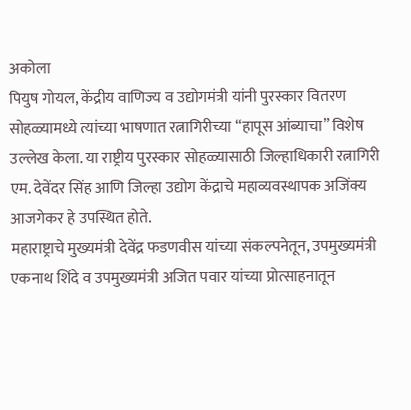अकोला
पियुष गोयल, केंद्रीय वाणिज्य व उद्योगमंत्री यांनी पुरस्कार वितरण सोहळ्यामध्ये त्यांच्या भाषणात रत्नागिरीच्या “हापूस आंब्याचा” विशेष उल्लेख केला. या राष्ट्रीय पुरस्कार सोहळ्यासाठी जिल्हाधिकारी रत्नागिरी एम. देवेंदर सिंह आणि जिल्हा उद्योग केंद्राचे महाव्यवस्थापक अजिंक्य आजगेकर हे उपस्थित होते.
महाराष्ट्राचे मुख्यमंत्री देवेंद्र फडणवीस यांच्या संकल्पनेतून, उपमुख्यमंत्री एकनाथ शिंदे व उपमुख्यमंत्री अजित पवार यांच्या प्रोत्साहनातून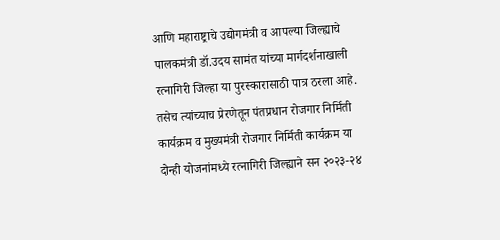आणि महाराष्ट्राचे उद्योगमंत्री व आपल्या जिल्ह्याचे पालकमंत्री डॉ.उदय सामंत यांच्या मार्गदर्शनाखाली रत्नागिरी जिल्हा या पुरस्कारासाठी पात्र ठरला आहे. तसेच त्यांच्याच प्रेरणेतून पंतप्रधान रोजगार निर्मिती कार्यक्रम व मुख्यमंत्री रोजगार निर्मिती कार्यक्रम या दोन्ही योजनांमध्ये रत्नागिरी जिल्ह्याने सन २०२३-२४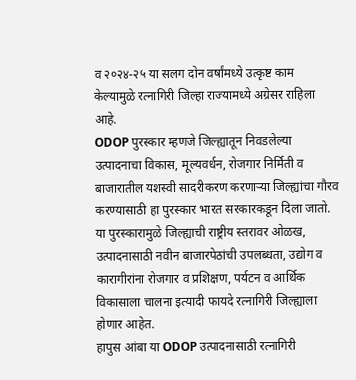व २०२४-२५ या सलग दोन वर्षांमध्ये उत्कृष्ट काम केल्यामुळे रत्नागिरी जिल्हा राज्यामध्ये अग्रेसर राहिला आहे.
ODOP पुरस्कार म्हणजे जिल्ह्यातून निवडलेल्या उत्पादनाचा विकास, मूल्यवर्धन, रोजगार निर्मिती व बाजारातील यशस्वी सादरीकरण करणाऱ्या जिल्ह्यांचा गौरव करण्यासाठी हा पुरस्कार भारत सरकारकडून दिला जातो. या पुरस्कारामुळे जिल्ह्याची राष्ट्रीय स्तरावर ओळख, उत्पादनासाठी नवीन बाजारपेठांची उपलब्धता, उद्योग व कारागीरांना रोजगार व प्रशिक्षण, पर्यटन व आर्थिक विकासाला चालना इत्यादी फायदे रत्नागिरी जिल्ह्याला होणार आहेत.
हापुस आंबा या ODOP उत्पादनासाठी रत्नागिरी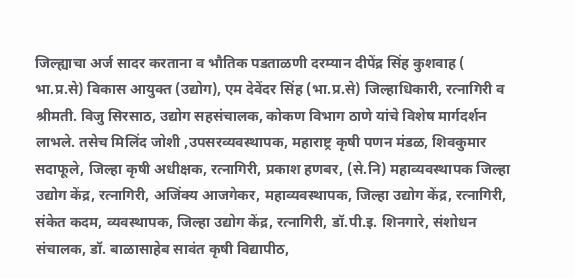जिल्ह्याचा अर्ज सादर करताना व भौतिक पडताळणी दरम्यान दीपेंद्र सिंह कुशवाह ( भा.प्र.से) विकास आयुक्त (उद्योग), एम देवेंदर सिंह (भा.प्र.से) जिल्हाधिकारी, रत्नागिरी व श्रीमती. विजु सिरसाठ, उद्योग सहसंचालक, कोकण विभाग ठाणे यांचे विशेष मार्गदर्शन लाभले. तसेच मिलिंद जोशी ,उपसरव्यवस्थापक, महाराष्ट्र कृषी पणन मंडळ, शिवकुमार सदाफूले, जिल्हा कृषी अधीक्षक, रत्नागिरी, प्रकाश हणबर, (से.नि) महाव्यवस्थापक जिल्हा उद्योग केंद्र, रत्नागिरी, अजिंक्य आजगेकर, महाव्यवस्थापक, जिल्हा उद्योग केंद्र, रत्नागिरी, संकेत कदम, व्यवस्थापक, जिल्हा उद्योग केंद्र, रत्नागिरी, डॉ.पी.इ. शिनगारे, संशोधन संचालक, डॉ. बाळासाहेब सावंत कृषी विद्यापीठ,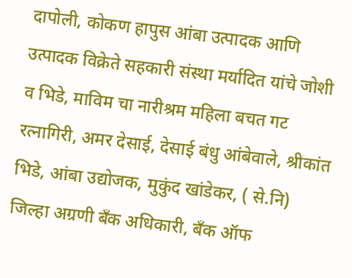दापोली, कोकण हापुस आंबा उत्पादक आणि उत्पादक विक्रेते सहकारी संस्था मर्यादित यांचे जोशी व भिडे, माविम चा नारीश्रम महिला बचत गट रत्नागिरी, अमर देसाई, देसाई बंधु आंबेवाले, श्रीकांत भिडे, आंबा उद्योजक, मुकुंद खांडेकर, ( से.नि) जिल्हा अग्रणी बॅंक अधिकारी, बॅंक ऑफ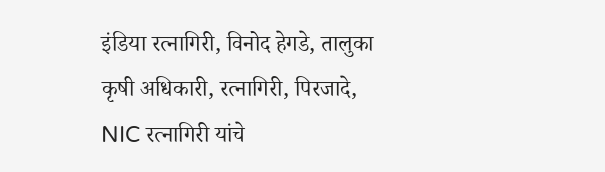इंडिया रत्नागिरी, विनोद हेगडे, तालुका कृषी अधिकारी, रत्नागिरी, पिरजादे, NIC रत्नागिरी यांचे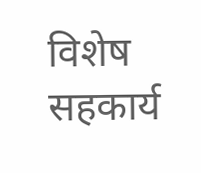विशेष सहकार्य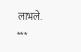लाभले.
***